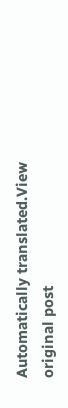Automatically translated.View original post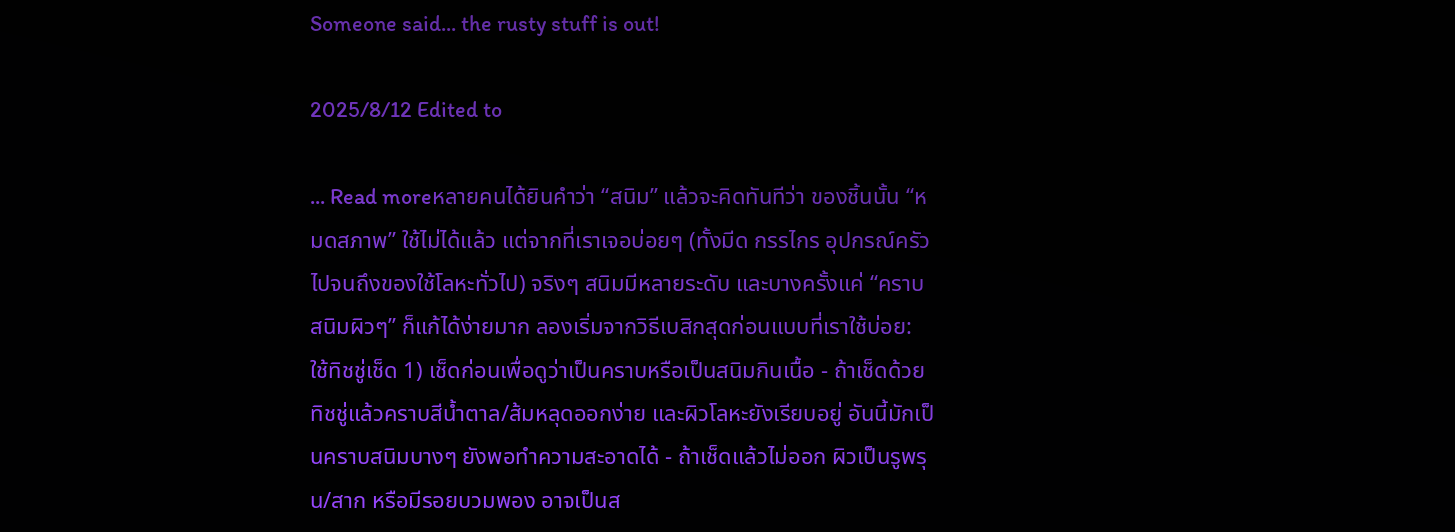Someone said... the rusty stuff is out!

2025/8/12 Edited to

... Read moreหลายคนได้ยินคำว่า “สนิม” แล้วจะคิดทันทีว่า ของชิ้นนั้น “หมดสภาพ” ใช้ไม่ได้แล้ว แต่จากที่เราเจอบ่อยๆ (ทั้งมีด กรรไกร อุปกรณ์ครัว ไปจนถึงของใช้โลหะทั่วไป) จริงๆ สนิมมีหลายระดับ และบางครั้งแค่ “คราบสนิมผิวๆ” ก็แก้ได้ง่ายมาก ลองเริ่มจากวิธีเบสิกสุดก่อนแบบที่เราใช้บ่อย: ใช้ทิชชู่เช็ด 1) เช็ดก่อนเพื่อดูว่าเป็นคราบหรือเป็นสนิมกินเนื้อ - ถ้าเช็ดด้วยทิชชู่แล้วคราบสีน้ำตาล/ส้มหลุดออกง่าย และผิวโลหะยังเรียบอยู่ อันนี้มักเป็นคราบสนิมบางๆ ยังพอทำความสะอาดได้ - ถ้าเช็ดแล้วไม่ออก ผิวเป็นรูพรุน/สาก หรือมีรอยบวมพอง อาจเป็นส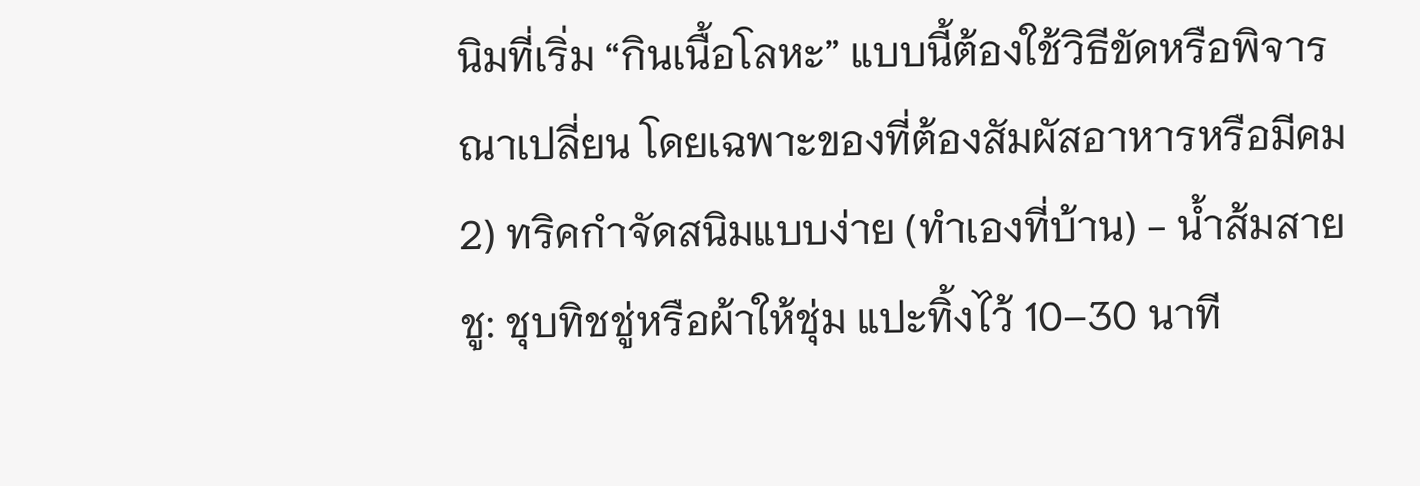นิมที่เริ่ม “กินเนื้อโลหะ” แบบนี้ต้องใช้วิธีขัดหรือพิจารณาเปลี่ยน โดยเฉพาะของที่ต้องสัมผัสอาหารหรือมีคม 2) ทริคกำจัดสนิมแบบง่าย (ทำเองที่บ้าน) - น้ำส้มสายชู: ชุบทิชชู่หรือผ้าให้ชุ่ม แปะทิ้งไว้ 10–30 นาที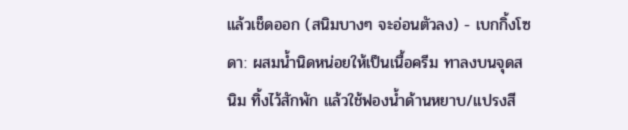แล้วเช็ดออก (สนิมบางๆ จะอ่อนตัวลง) - เบกกิ้งโซดา: ผสมน้ำนิดหน่อยให้เป็นเนื้อครีม ทาลงบนจุดสนิม ทิ้งไว้สักพัก แล้วใช้ฟองน้ำด้านหยาบ/แปรงสี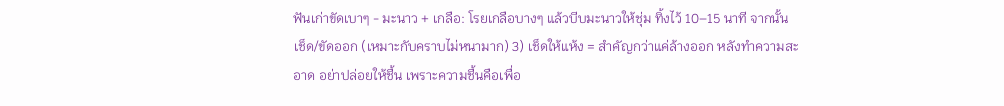ฟันเก่าขัดเบาๆ - มะนาว + เกลือ: โรยเกลือบางๆ แล้วบีบมะนาวให้ชุ่ม ทิ้งไว้ 10–15 นาที จากนั้นเช็ด/ขัดออก (เหมาะกับคราบไม่หนามาก) 3) เช็ดให้แห้ง = สำคัญกว่าแค่ล้างออก หลังทำความสะอาด อย่าปล่อยให้ชื้น เพราะความชื้นคือเพื่อ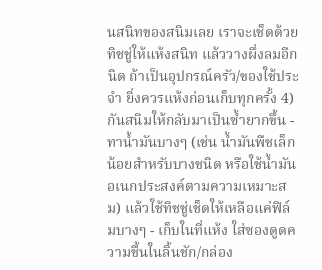นสนิทของสนิมเลย เราจะเช็ดด้วยทิชชู่ให้แห้งสนิท แล้ววางผึ่งลมอีกนิด ถ้าเป็นอุปกรณ์ครัว/ของใช้ประจำ ยิ่งควรแห้งก่อนเก็บทุกครั้ง 4) กันสนิมให้กลับมาเป็นซ้ำยากขึ้น - ทาน้ำมันบางๆ (เช่น น้ำมันพืชเล็กน้อยสำหรับบางชนิด หรือใช้น้ำมันอเนกประสงค์ตามความเหมาะสม) แล้วใช้ทิชชู่เช็ดให้เหลือแค่ฟิล์มบางๆ - เก็บในที่แห้ง ใส่ซองดูดความชื้นในลิ้นชัก/กล่อง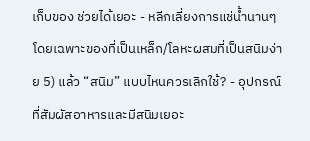เก็บของ ช่วยได้เยอะ - หลีกเลี่ยงการแช่น้ำนานๆ โดยเฉพาะของที่เป็นเหล็ก/โลหะผสมที่เป็นสนิมง่าย 5) แล้ว “สนิม” แบบไหนควรเลิกใช้? - อุปกรณ์ที่สัมผัสอาหารและมีสนิมเยอะ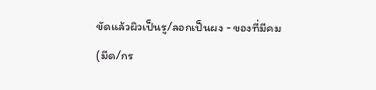ขัดแล้วผิวเป็นรู/ลอกเป็นผง - ของที่มีคม (มีด/กร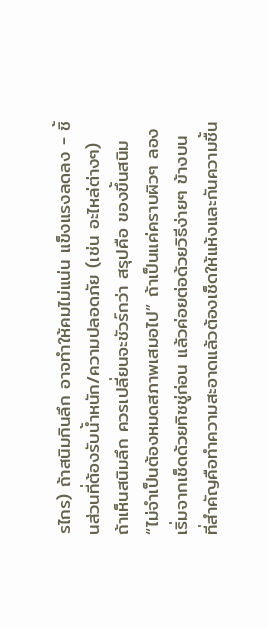รไกร) ถ้าสนิมกินลึก อาจทำให้คมไม่แน่น แข็งแรงลดลง - ชิ้นส่วนที่ต้องรับน้ำหนัก/ความปลอดภัย (เช่น อะไหล่ต่างๆ) ถ้าเห็นสนิมลึก ควรเปลี่ยนจะชัวร์กว่า สรุปคือ ของขึ้นสนิม “ไม่จำเป็นต้องหมดสภาพเสมอไป” ถ้าเป็นแค่คราบผิวๆ ลองเริ่มจากเช็ดด้วยทิชชู่ก่อน แล้วค่อยต่อด้วยวิธีง่ายๆ ข้างบน ที่สำคัญคือทำความสะอาดแล้วต้องเช็ดให้แห้งและกันความชื้น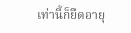เท่านี้ก็ยืดอายุ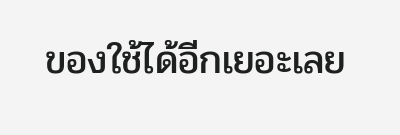ของใช้ได้อีกเยอะเลย